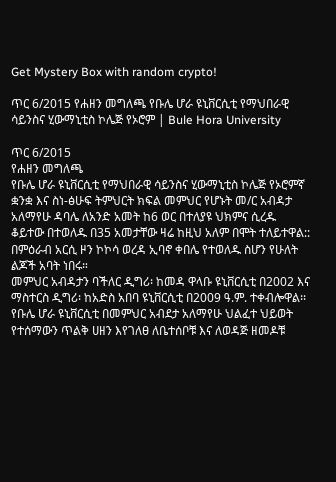Get Mystery Box with random crypto!

ጥር 6/2015 የሐዘን መግለጫ የቡሌ ሆራ ዩኒቨርሲቲ የማህበራዊ ሳይንስና ሂውማኒቲስ ኮሌጅ የኦሮም | Bule Hora University

ጥር 6/2015
የሐዘን መግለጫ
የቡሌ ሆራ ዩኒቨርሲቲ የማህበራዊ ሳይንስና ሂውማኒቲስ ኮሌጅ የኦሮምኛ ቋንቋ እና ስነ-ፅሁፍ ትምህርት ክፍል መምህር የሆኑት መ/ር አብዳታ አለማየሁ ዳባሌ ለአንድ አመት ከ6 ወር በተለያዩ ህክምና ሲረዱ ቆይተው በተወለዱ በ35 አመታቸው ዛሬ ከዚህ አለም በሞት ተለይተዋል:: በምዕራብ አርሲ ዞን ኮኮሳ ወረዳ ኢባኖ ቀበሌ የተወለዱ ስሆን የሁለት ልጆች አባት ነበሩ።
መምህር አብዳታን ባችለር ዲግሪ፡ ከመዳ ዋላቡ ዩኒቨርሲቲ በ2002 እና ማስተርስ ዲግሪ፡ ከአድስ አበባ ዩኒቨርሲቲ በ2009 ዓ.ም. ተቀብሎዋል፡፡
የቡሌ ሆራ ዩኒቨርሲቲ በመምህር አብደታ አለማየሁ ህልፈተ ህይወት የተሰማውን ጥልቅ ሀዘን እየገለፀ ለቤተሰቦቹ እና ለወዳጅ ዘመዶቹ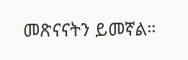መጽናናትን ይመኛል።